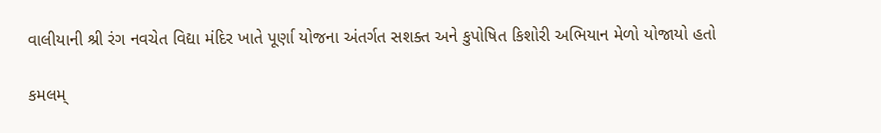વાલીયાની શ્રી રંગ નવચેત વિદ્યા મંદિર ખાતે પૂર્ણા યોજના અંતર્ગત સશક્ત અને કુપોષિત કિશોરી અભિયાન મેળો યોજાયો હતો

કમલમ્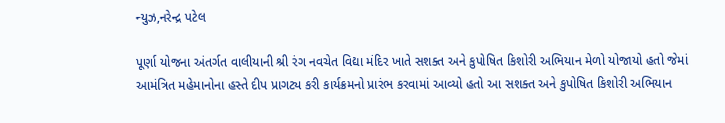ન્યુઝ,નરેન્દ્ર પટેલ

પૂર્ણા યોજના અંતર્ગત વાલીયાની શ્રી રંગ નવચેત વિદ્યા મંદિર ખાતે સશક્ત અને કુપોષિત કિશોરી અભિયાન મેળો યોજાયો હતો જેમાં આમંત્રિત મહેમાનોના હસ્તે દીપ પ્રાગટ્ય કરી કાર્યક્રમનો પ્રારંભ કરવામાં આવ્યો હતો આ સશક્ત અને કુપોષિત કિશોરી અભિયાન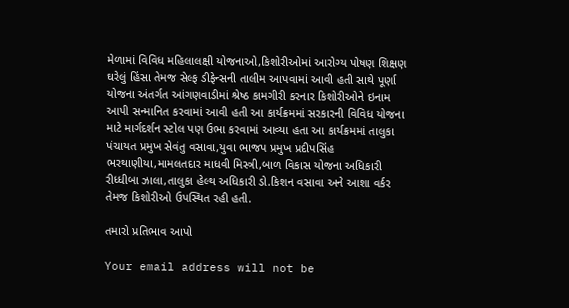મેળામાં વિવિધ મહિલાલક્ષી યોજનાઓ,કિશોરીઓમાં આરોગ્ય પોષણ શિક્ષણ ઘરેલું હિંસા તેમજ સેલ્ફ ડીફેન્સની તાલીમ આપવામાં આવી હતી સાથે પૂર્ણા યોજના અંતર્ગત આંગણવાડીમાં શ્રેષ્ઠ કામગીરી કરનાર કિશોરીઓને ઇનામ આપી સન્માનિત કરવામાં આવી હતી આ કાર્યક્રમમાં સરકારની વિવિધ યોજના માટે માર્ગદર્શન સ્ટોલ પણ ઉભા કરવામાં આવ્યા હતા આ કાર્યક્રમમાં તાલુકા પંચાયત પ્રમુખ સેવંતુ વસાવા,યુવા ભાજપ પ્રમુખ પ્રદીપસિંહ ભરથાણીયા,મામલતદાર માધવી મિસ્ત્રી,બાળ વિકાસ યોજના અધિકારી રીધ્ધીબા ઝાલા,તાલુકા હેલ્થ અધિકારી ડો.કિશન વસાવા અને આશા વર્કર તેમજ કિશોરીઓ ઉપસ્થિત રહી હતી.

તમારો પ્રતિભાવ આપો

Your email address will not be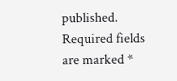published. Required fields are marked *